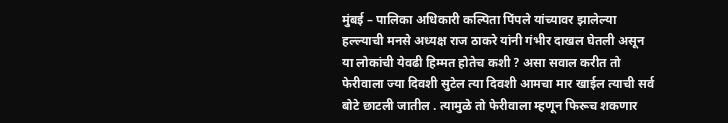मुंबई – पालिका अधिकारी कल्पिता पिंपले यांच्यावर झालेल्या हल्ल्याची मनसे अध्यक्ष राज ठाकरे यांनी गंभीर दाखल घेतली असून या लोकांची येवढी हिम्मत होतेच कशी ? असा सवाल करीत तो फेरीवाला ज्या दिवशी सुटेल त्या दिवशी आमचा मार खाईल त्याची सर्व बोटे छाटली जातील . त्यामुळे तो फेरीवाला म्हणून फिरूच शकणार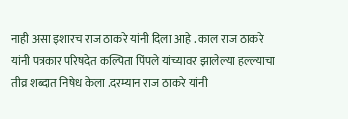नाही असा इशारच राज ठाकरे यांनी दिला आहे . काल राज ठाकरे यांनी पत्रकार परिषदेत कल्पिता पिंपले यांच्यावर झालेल्या हल्ल्याचा तीव्र शब्दात निषेध केला .दरम्यान राज ठाकरे यांनी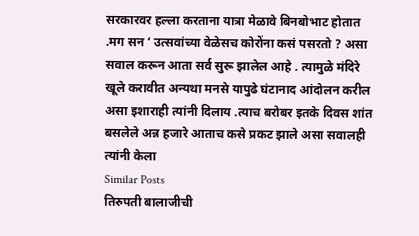सरकारवर हल्ला करताना यात्रा मेळावे बिनबोभाट होतात .मग सन ‘ उत्सवांच्या वेळेसच कोरोंना कसं पसरतो ? असा सवाल करून आता सर्व सुरू झालेल आहे . त्यामुळे मंदिरे खूले करावीत अन्यथा मनसे यापुढे घंटानाद आंदोलन करील असा इशाराही त्यांनी दिलाय .त्याच बरोबर इतके दिवस शांत बसलेले अन्न हजारे आताच कसे प्रकट झाले असा सवालही त्यांनी केला
Similar Posts
तिरुपती बालाजीची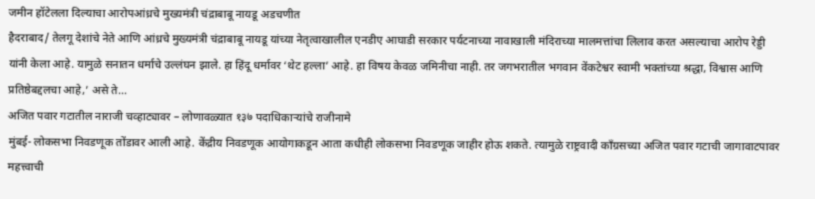जमीन हॉटेलला दिल्याचा आरोपआंध्रचे मुख्यमंत्री चंद्राबाबू नायडू अडचणीत
हैदराबाद/ तेलगू देशांचे नेते आणि आंध्रचे मुख्यमंत्री चंद्राबाबू नायडू यांच्या नेतृत्वाखालील एनडीए आघाडी सरकार पर्यटनाच्या नावाखाली मंदिराच्या मालमत्तांचा लिलाव करत असल्याचा आरोप रेड्डी यांनी केला आहे. यामुळे सनातन धर्माचे उल्लंघन झाले. हा हिंदू धर्मावर ‘थेट हल्ला’ आहे. हा विषय केवळ जमिनीचा नाही. तर जगभरातील भगवान वेंकटेश्वर स्वामी भक्तांच्या श्रद्धा, विश्वास आणि प्रतिष्ठेबद्दलचा आहे,’ असे ते…
अजित पवार गटातील नाराजी चव्हाट्यावर – लोणावळ्यात १३७ पदाधिकाऱ्यांचे राजीनामे
मुंबई- लोकसभा निवडणूक तोंडावर आली आहे. केंद्रीय निवडणूक आयोगाकडून आता कधीही लोकसभा निवडणूक जाहीर होऊ शकते. त्यामुळे राष्ट्रवादी काँग्रसच्या अजित पवार गटाची जागावाटपावर महत्त्वाची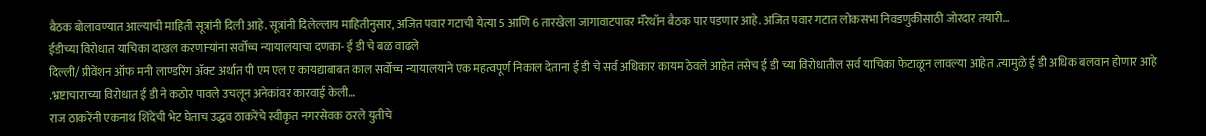बैठक बोलावण्यात आल्याची माहिती सूत्रांनी दिली आहे. सूत्रांनी दिलेल्लाय माहितीनुसार, अजित पवार गटाची येत्या 5 आणि 6 तारखेला जागावाटपावर मॅरेथॉन बैठक पार पडणार आहे. अजित पवार गटात लोकसभा निवडणुकीसाठी जोरदार तयारी…
ईडीच्या विरोधात याचिका दाखल करणाऱ्यांना सर्वोच्च न्यायालयाचा दणका- ई डी चे बळ वाढले
दिल्ली/ प्रीवेंशन ऑफ मनी लाण्डरिंग ॲक्ट अर्थात पी एम एल ए कायद्याबाबत काल सर्वोच्च न्यायालयाने एक महत्वपूर्ण निकाल देताना ई डी चे सर्व अधिकार कायम ठेवले आहेत तसेच ई डी च्या विरोधातील सर्व याचिका फेटाळून लावल्या आहेत .त्यामुळे ई डी अधिक बलवान होणार आहे .भ्रष्टाचाराच्या विरोधात ई डी ने कठोर पावले उचलून अनेकांवर कारवाई केली…
राज ठाकरेंनी एकनाथ शिंदेंची भेट घेताच उद्धव ठाकरेंचे स्वीकृत नगरसेवक ठरले युतीचे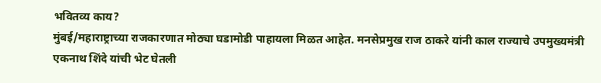भवितव्य काय?
मुंबई/महाराष्ट्राच्या राजकारणात मोठ्या घडामोडी पाहायला मिळत आहेत. मनसेप्रमुख राज ठाकरे यांनी काल राज्याचे उपमुख्यमंत्री एकनाथ शिंदे यांची भेट घेतली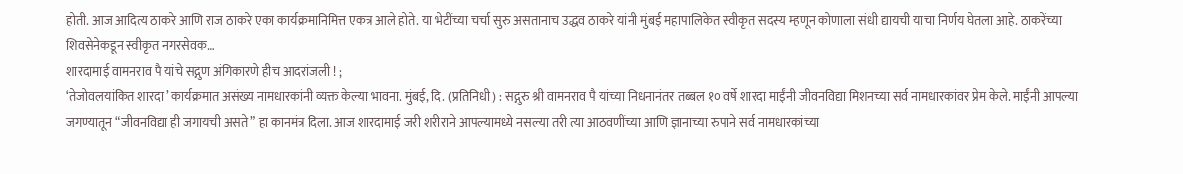होती. आज आदित्य ठाकरे आणि राज ठाकरे एका कार्यक्रमानिमित्त एकत्र आले होते. या भेटींच्या चर्चा सुरु असतानाच उद्धव ठाकरे यांनी मुंबई महापालिकेत स्वीकृत सदस्य म्हणून कोणाला संधी द्यायची याचा निर्णय घेतला आहे. ठाकरेंच्या शिवसेनेकडून स्वीकृत नगरसेवक…
शारदामाई वामनराव पै यांचे सद्गुण अंगिकारणे हीच आदरांजली ! ;
‘तेजोवलयांकित शारदा’ कार्यक्रमात असंख्य नामधारकांनी व्यक्त केल्या भावना. मुंबई, दि. (प्रतिनिधी) : सद्गुरु श्री वामनराव पै यांच्या निधनानंतर तब्बल १० वर्षे शारदा माईंनी जीवनविद्या मिशनच्या सर्व नामधारकांवर प्रेम केले. माईंनी आपल्या जगण्यातून “जीवनविद्या ही जगायची असते” हा कानमंत्र दिला. आज शारदामाई जरी शरीराने आपल्यामध्ये नसल्या तरी त्या आठवणींच्या आणि ज्ञानाच्या रुपाने सर्व नामधारकांच्या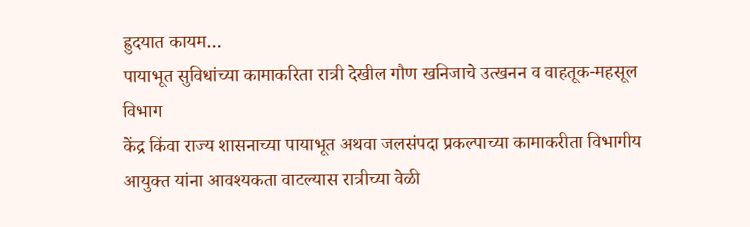ह्रुदयात कायम…
पायाभूत सुविधांच्या कामाकरिता रात्री देखील गौण खनिजाचे उत्खनन व वाहतूक-महसूल विभाग
केंद्र किंवा राज्य शासनाच्या पायाभूत अथवा जलसंपदा प्रकल्पाच्या कामाकरीता विभागीय आयुक्त यांना आवश्यकता वाटल्यास रात्रीच्या वेळी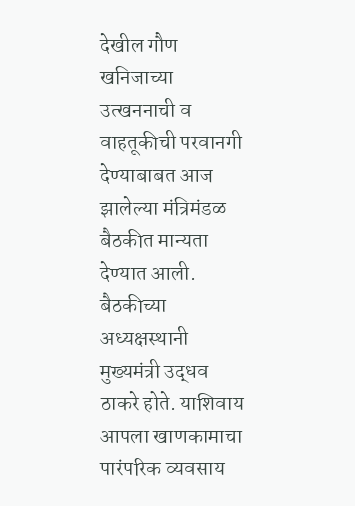देखील गौण खनिजाच्या उत्खननाची व वाहतूकीची परवानगी देण्याबाबत आज झालेल्या मंत्रिमंडळ बैठकीत मान्यता देण्यात आली. बैठकीच्या अध्यक्षस्थानी मुख्यमंत्री उद्धव ठाकरे होते. याशिवाय आपला खाणकामाचा पारंपरिक व्यवसाय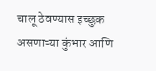चालू ठेवण्यास इच्छुक असणाऱ्या कुंभार आणि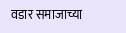वडार समाजाच्या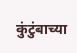कुंटुंबाच्या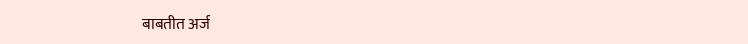बाबतीत अर्ज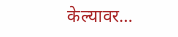केल्यावर…